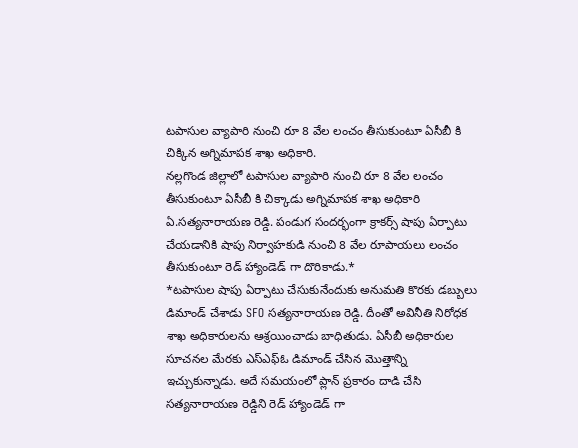టపాసుల వ్యాపారి నుంచి రూ 8 వేల లంచం తీసుకుంటూ ఏసీబీ కి చిక్కిన అగ్నిమాపక శాఖ అధికారి.
నల్లగొండ జిల్లాలో టపాసుల వ్యాపారి నుంచి రూ 8 వేల లంచం తీసుకుంటూ ఏసీబీ కి చిక్కాడు అగ్నిమాపక శాఖ అధికారి ఏ.సత్యనారాయణ రెడ్డి. పండుగ సందర్భంగా క్రాకర్స్ షాపు ఏర్పాటు చేయడానికి షాపు నిర్వాహకుడి నుంచి 8 వేల రూపాయలు లంచం తీసుకుంటూ రెడ్ హ్యాండెడ్ గా దొరికాడు.*
*టపాసుల షాపు ఏర్పాటు చేసుకునేందుకు అనుమతి కొరకు డబ్బులు డిమాండ్ చేశాడు SFO సత్యనారాయణ రెడ్డి. దీంతో అవినీతి నిరోధక శాఖ అధికారులను ఆశ్రయించాడు బాధితుడు. ఏసీబీ అధికారుల సూచనల మేరకు ఎస్ఎఫ్ఓ డిమాండ్ చేసిన మొత్తాన్ని ఇచ్చుకున్నాడు. అదే సమయంలో ప్లాన్ ప్రకారం దాడి చేసి సత్యనారాయణ రెడ్డిని రెడ్ హ్యాండెడ్ గా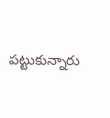పట్టుకున్నారు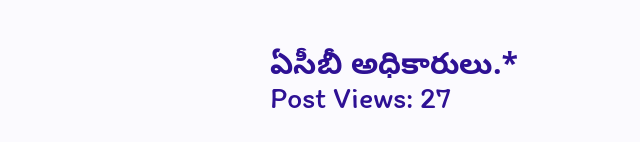ఏసీబీ అధికారులు.*
Post Views: 27